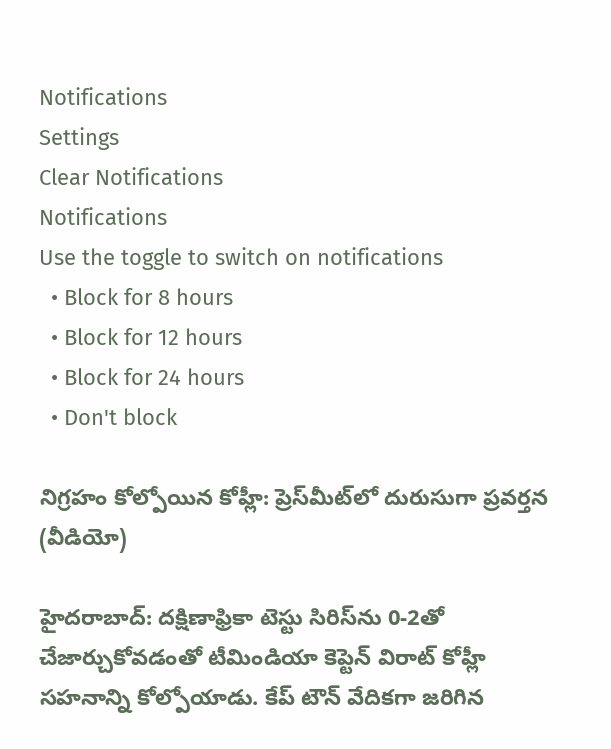Notifications
Settings
Clear Notifications
Notifications
Use the toggle to switch on notifications
  • Block for 8 hours
  • Block for 12 hours
  • Block for 24 hours
  • Don't block

నిగ్రహం కోల్పోయిన కోహ్లీ: ప్రెస్‌మీట్‌లో దురుసుగా ప్రవర్తన (వీడియో)

హైదరాబాద్: దక్షిణాఫ్రికా టెస్టు సిరిస్‌ను 0-2తో చేజార్చుకోవడంతో టీమిండియా కెప్టెన్ విరాట్ కోహ్లీ సహనాన్ని కోల్పోయాడు. కేప్ టౌన్ వేదికగా జరిగిన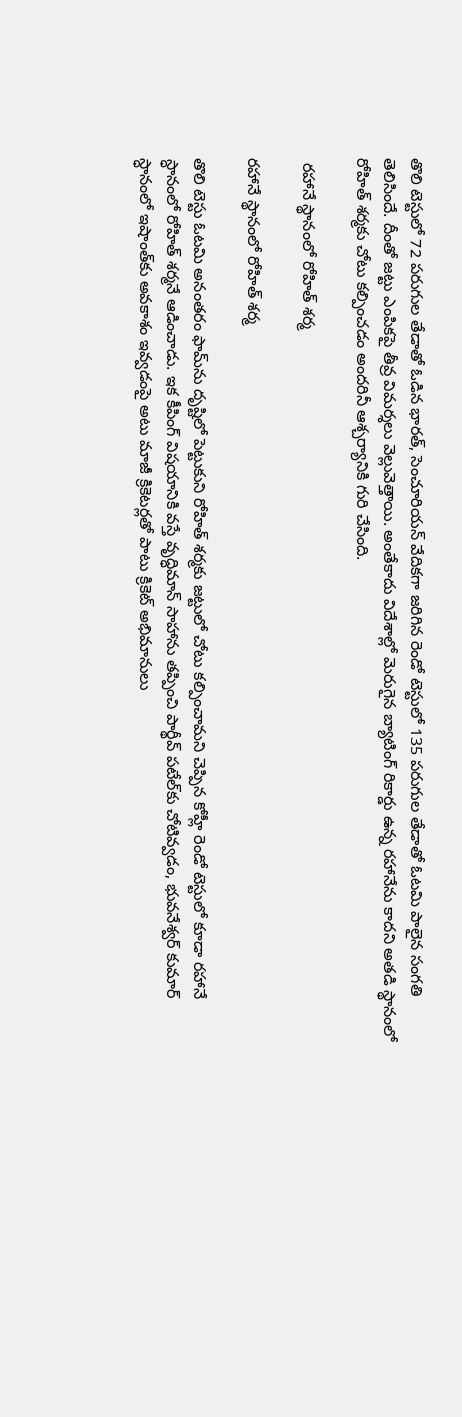తొలి టెస్టులో 72 పరుగుల తేడాతో ఓడిన భారత్, సెంచూరియన్ వేదికగా జరిగిన రెండో టెస్టులో 135 పరుగుల తేడాతో ఓటమి పాలైన సంగతి తెలిసిందే. దీంతో జట్టు ఎంపికపై తీవ్ర విమర్శలు వెల్లువెత్తాయి. అంతేకాదు విదేశాల్లో మెరుగైన బ్యాటింగ్ రికార్డు ఉన్న రహానేను కాదని అతడి స్థానంలో రోహిత్ శర్మకు చోటు కల్పించడం అందరినీ ఆశ్చర్యానికి గురి చేసింది.

 రహానే స్థానంలో రోహిత్ శర్మ

రహానే స్థానంలో రోహిత్ శర్మ

తొలి టెస్టు ఓటమి అనంతరం ఫామ్‌ను దృష్టిలో పెట్టుకుని రోహిత్ శర్మకు జట్టులో చోటు కల్పించామని చెప్పిన కోహ్లీ రెండో టెస్టులో కూడా రహానే స్ధానంలో రోహిత్ శర్మనే ఆడించాడు. ఇక కీపింగ్‌ విషయానికి వస్తే వృద్ధిమాన్ సాహాను తప్పించి పార్థీవ్‌ పటేల్‌కు చోటివ్వడం, భువనేశ్వర్ కుమార్ స్ధానంలో ఇషాంత్‌కు అవకాశం ఇవ్వడంపై అటు మాజీ క్రికెటర్లతో పాటు క్రికెట్ అభిమానులు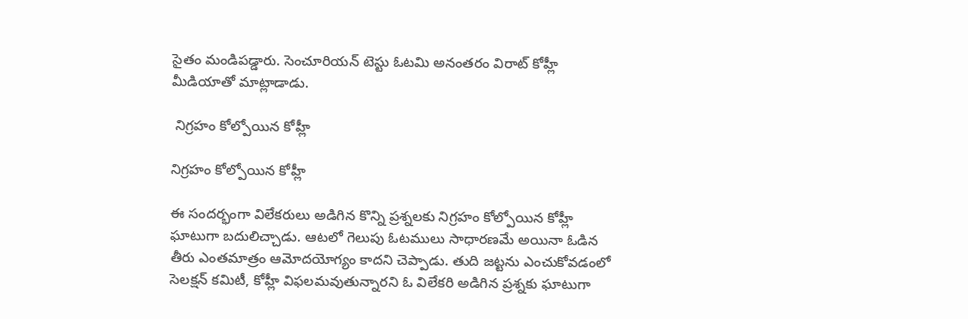సైతం మండిపడ్డారు. సెంచూరియన్ టెస్టు ఓటమి అనంతరం విరాట్ కోహ్లీ మీడియాతో మాట్లాడాడు.

 నిగ్రహం కోల్పోయిన కోహ్లీ

నిగ్రహం కోల్పోయిన కోహ్లీ

ఈ సందర్భంగా విలేకరులు అడిగిన కొన్ని ప్రశ్నలకు నిగ్రహం కోల్పోయిన కోహ్లీ ఘాటుగా బదులిచ్చాడు. ఆటలో గెలుపు ఓటములు సాధారణమే అయినా ఓడిన తీరు ఎంతమాత్రం ఆమోదయోగ్యం కాదని చెప్పాడు. తుది జట్టను ఎంచుకోవడంలో సెలక్షన్‌ కమిటీ, కోహ్లీ విఫలమవుతున్నారని ఓ విలేకరి అడిగిన ప్రశ్నకు ఘాటుగా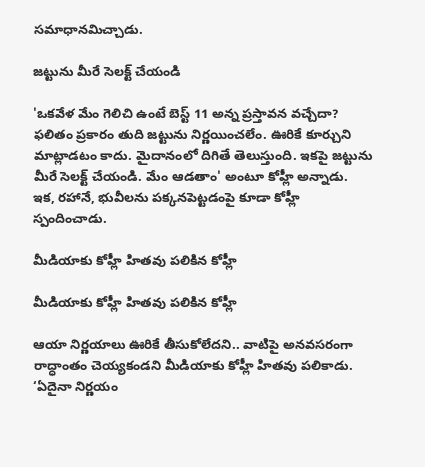సమాధానమిచ్చాడు.

జట్టును మీరే సెలక్ట్‌ చేయండి

'ఒకవేళ మేం గెలిచి ఉంటే బెస్ట్‌ 11 అన్న ప్రస్తావన వచ్చేదా? ఫలితం ప్రకారం తుది జట్టును నిర్ణయించలేం. ఊరికే కూర్చుని మాట్లాడటం కాదు. మైదానంలో దిగితే తెలుస్తుంది. ఇకపై జట్టును మీరే సెలక్ట్‌ చేయండి. మేం ఆడతాం' అంటూ కోహ్లీ అన్నాడు. ఇక, రహానే, భువీలను పక్కనపెట్టడంపై కూడా కోహ్లీ స్పందించాడు.

మీడియాకు కోహ్లీ హితవు పలికిన కోహ్లీ

మీడియాకు కోహ్లీ హితవు పలికిన కోహ్లీ

ఆయా నిర్ణయాలు ఊరికే తీసుకోలేదని.. వాటిపై అనవసరంగా రాద్ధాంతం చెయ్యకండని మీడియాకు కోహ్లీ హితవు పలికాడు. ‘ఏదైనా నిర్ణయం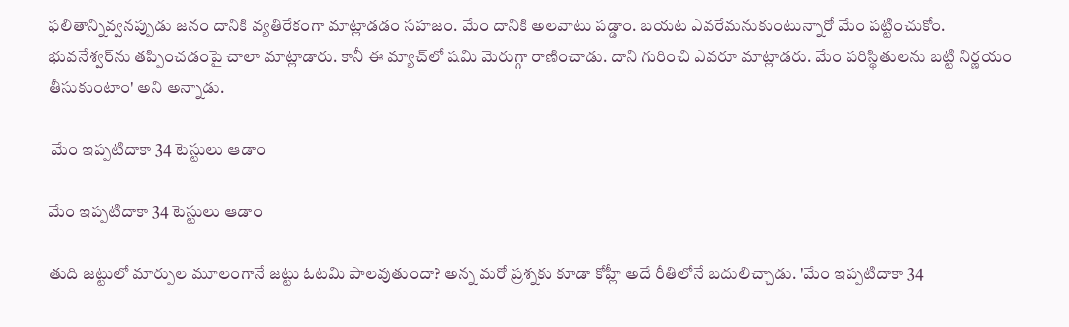ఫలితాన్నివ్వనప్పుడు జనం దానికి వ్యతిరేకంగా మాట్లాడడం సహజం. మేం దానికి అలవాటు పడ్డాం. బయట ఎవరేమనుకుంటున్నారో మేం పట్టించుకోం. భువనేశ్వర్‌ను తప్పించడంపై చాలా మాట్లాడారు. కానీ ఈ మ్యాచ్‌లో షమి మెరుగ్గా రాణించాడు. దాని గురించి ఎవరూ మాట్లాడరు. మేం పరిస్థితులను బట్టి నిర్ణయం తీసుకుంటాం' అని అన్నాడు.

 మేం ఇప్పటిదాకా 34 టెస్టులు ఆడాం

మేం ఇప్పటిదాకా 34 టెస్టులు ఆడాం

తుది జట్టులో మార్పుల మూలంగానే జట్టు ఓటమి పాలవుతుందా? అన్న మరో ప్రశ్నకు కూడా కోహ్లీ అదే రీతిలోనే బదులిచ్చాడు. 'మేం ఇప్పటిదాకా 34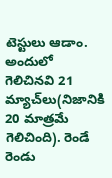టెస్టులు ఆడాం. అందులో గెలిచినవి 21 మ్యాచ్‌లు(నిజానికి 20 మాత్రమే గెలిచింది). రెండే రెండు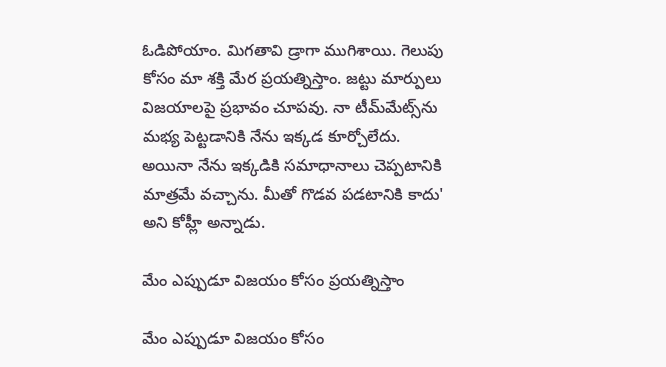ఓడిపోయాం. మిగతావి డ్రాగా ముగిశాయి. గెలుపు కోసం మా శక్తి మేర ప్రయత్నిస్తాం. జట్టు మార్పులు విజయాలపై ప్రభావం చూపవు. నా టీమ్‌మేట్స్‌ను మభ్య పెట్టడానికి నేను ఇక్కడ కూర్చోలేదు. అయినా నేను ఇక్కడికి సమాధానాలు చెప్పటానికి మాత్రమే వచ్చాను. మీతో గొడవ పడటానికి కాదు' అని కోహ్లీ అన్నాడు.

మేం ఎప్పుడూ విజయం కోసం ప్రయత్నిస్తాం

మేం ఎప్పుడూ విజయం కోసం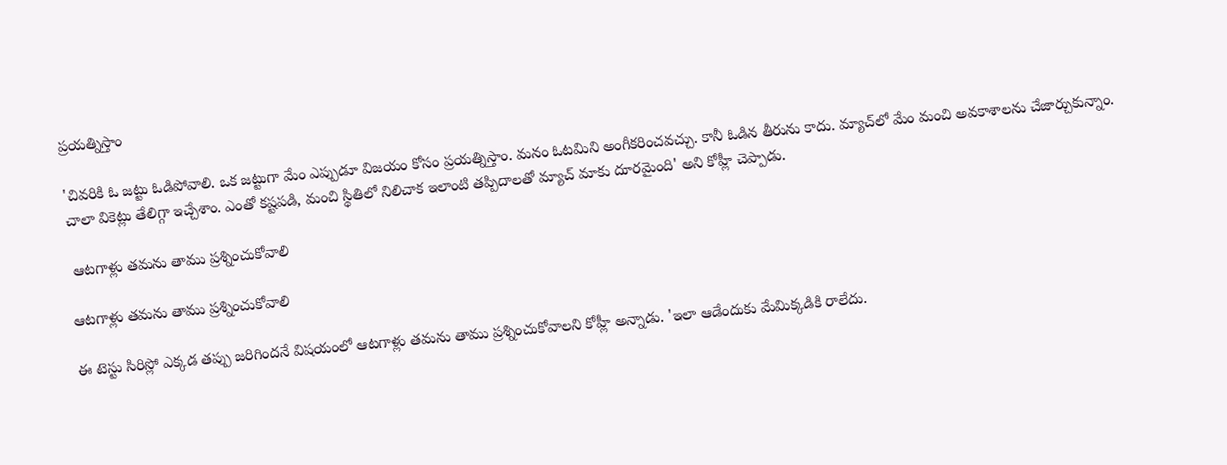ప్రయత్నిస్తాం

'చివరికి ఓ జట్టు ఓడిపోవాలి. ఒక జట్టుగా మేం ఎప్పుడూ విజయం కోసం ప్రయత్నిస్తాం. మనం ఓటమిని అంగీకరించవచ్చు. కానీ ఓడిన తీరును కాదు. మ్యాచ్‌లో మేం మంచి అవకాశాలను చేజార్చుకున్నాం. చాలా వికెట్లు తేలిగ్గా ఇచ్చేశాం. ఎంతో కష్టపడి, మంచి స్థితిలో నిలిచాక ఇలాంటి తప్పిదాలతో మ్యాచ్‌ మాకు దూరమైంది' అని కోహ్లీ చెప్పాడు.

 ఆటగాళ్లు తమను తాము ప్రశ్నించుకోవాలి

ఆటగాళ్లు తమను తాము ప్రశ్నించుకోవాలి

ఈ టెస్టు సిరిస్లో ఎక్కడ తప్పు జరిగిందనే విషయంలో ఆటగాళ్లు తమను తాము ప్రశ్నించుకోవాలని కోహ్లీ అన్నాడు. 'ఇలా ఆడేందుకు మేమిక్కడికి రాలేదు.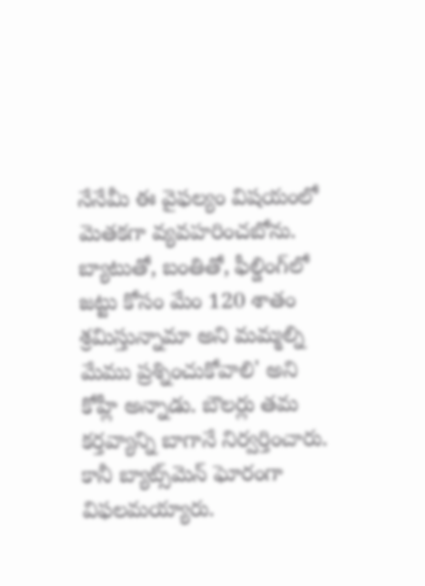నేనేమీ ఈ వైఫల్యం విషయంలో మెతకగా వ్యవహరించబోను. బ్యాటుతో, బంతితో, ఫీల్డింగ్‌లో జట్టు కోసం మేం 120 శాతం శ్రమిస్తున్నామా అని మమ్మల్ని మేము ప్రశ్నించుకోవాలి' అని కోహ్లీ అన్నాడు. బౌలర్లు తమ కర్తవ్యాన్ని బాగానే నిర్వర్తించారు. కానీ బ్యాట్స్‌మెన్ ఘోరంగా విఫలమయ్యారు.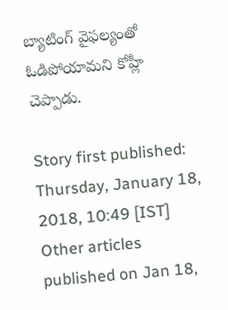బ్యాటింగ్ వైఫల్యంతో ఓడిపోయామని కోహ్లీ చెప్పాడు.

Story first published: Thursday, January 18, 2018, 10:49 [IST]
Other articles published on Jan 18,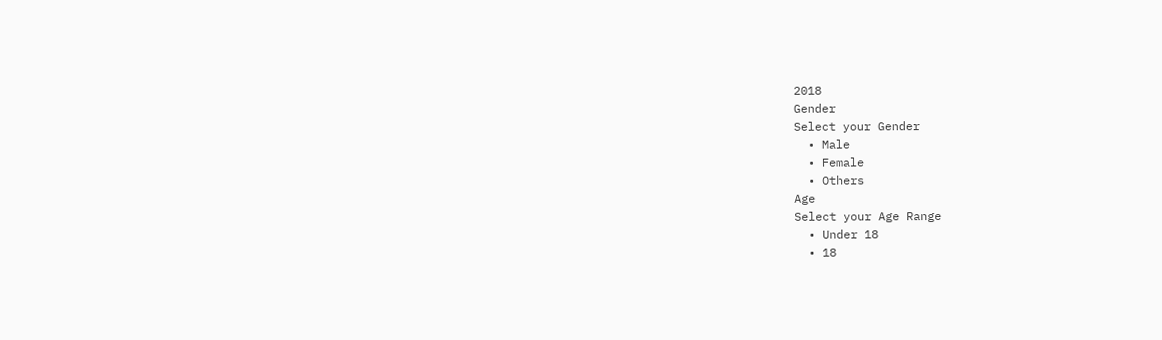2018
Gender
Select your Gender
  • Male
  • Female
  • Others
Age
Select your Age Range
  • Under 18
  • 18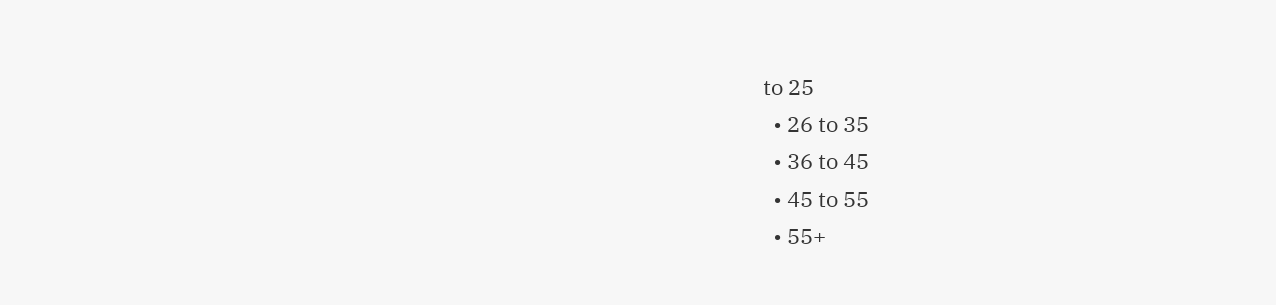to 25
  • 26 to 35
  • 36 to 45
  • 45 to 55
  • 55+